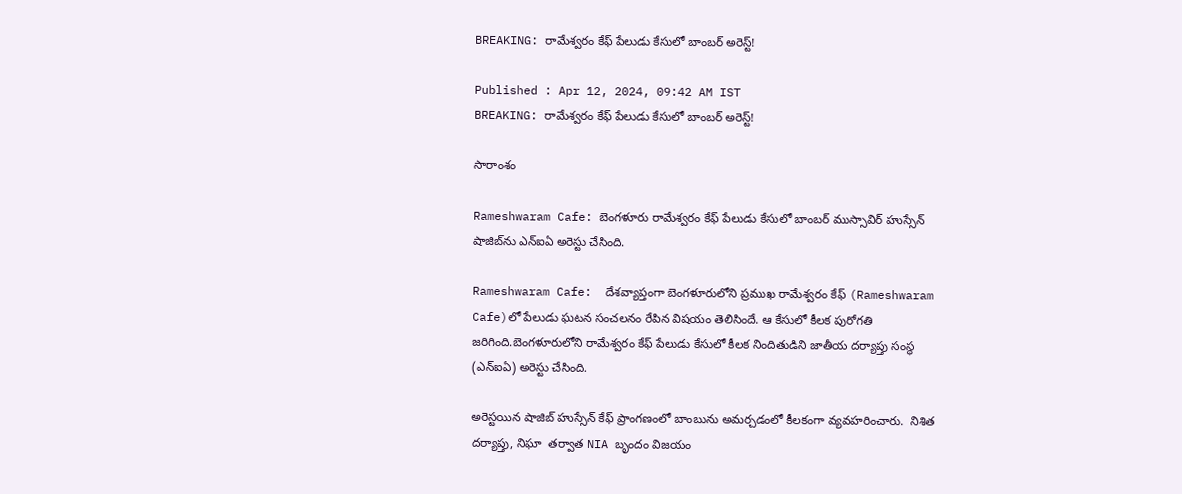BREAKING: రామేశ్వరం కేఫ్‌ పేలుడు కేసులో బాంబర్ అరెస్ట్!

Published : Apr 12, 2024, 09:42 AM IST
BREAKING: రామేశ్వరం కేఫ్‌ పేలుడు కేసులో బాంబర్ అరెస్ట్!

సారాంశం

Rameshwaram Cafe: బెంగళూరు రామేశ్వరం కేఫ్ పేలుడు కేసులో బాంబర్ ముస్సావిర్ హుస్సేన్ షాజిబ్‌ను ఎన్ఐఏ అరెస్టు చేసింది.

Rameshwaram Cafe:  దేశవ్యాప్తంగా బెంగళూరులోని ప్రముఖ రామేశ్వరం కేఫ్‌ ‌(Rameshwaram Cafe)లో పేలుడు ఘటన సంచలనం రేపిన విషయం తెలిసిందే. ఆ కేసులో కీలక పురోగతి జరిగింది.బెంగళూరులోని రామేశ్వరం కేఫ్ పేలుడు కేసులో కీలక నిందితుడిని జాతీయ దర్యాప్తు సంస్థ (ఎన్‌ఐఏ) అరెస్టు చేసింది.

అరెస్టయిన షాజిబ్ హుస్సేన్ కేఫ్ ప్రాంగణంలో బాంబును అమర్చడంలో కీలకంగా వ్యవహరించారు.  నిశిత దర్యాప్తు, నిఘా  తర్వాత NIA బృందం విజయం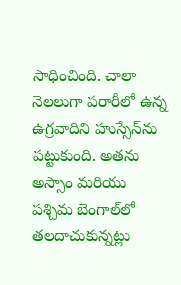సాధించింది. చాలా నెలలుగా పరారీలో ఉన్న ఉగ్రవాదిని హుస్సేన్‌ను పట్టుకుంది. అతను అస్సాం మరియు పశ్చిమ బెంగాల్‌లో తలదాచుకున్నట్లు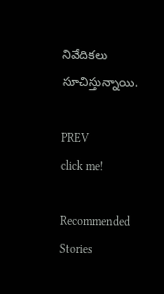నివేదికలు సూచిస్తున్నాయి.

PREV
click me!

Recommended Stories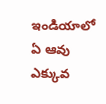ఇండియాలో ఏ ఆవు ఎక్కువ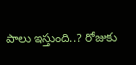పాలు ఇస్తుంది..? రోజుకు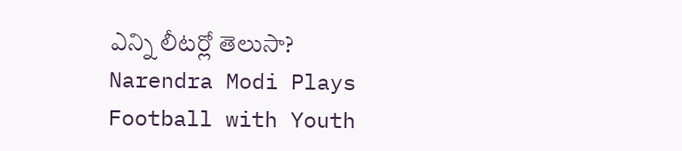ఎన్ని లీటర్లో తెలుసా?
Narendra Modi Plays Football with Youth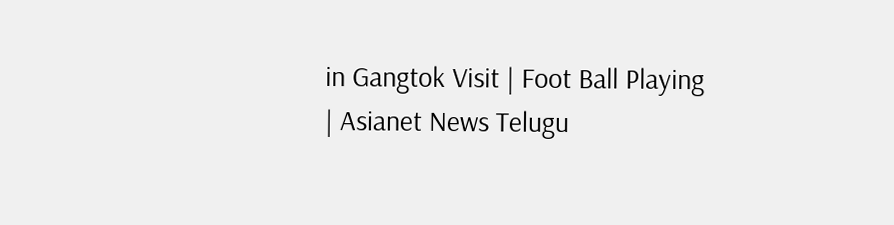in Gangtok Visit | Foot Ball Playing | Asianet News Telugu